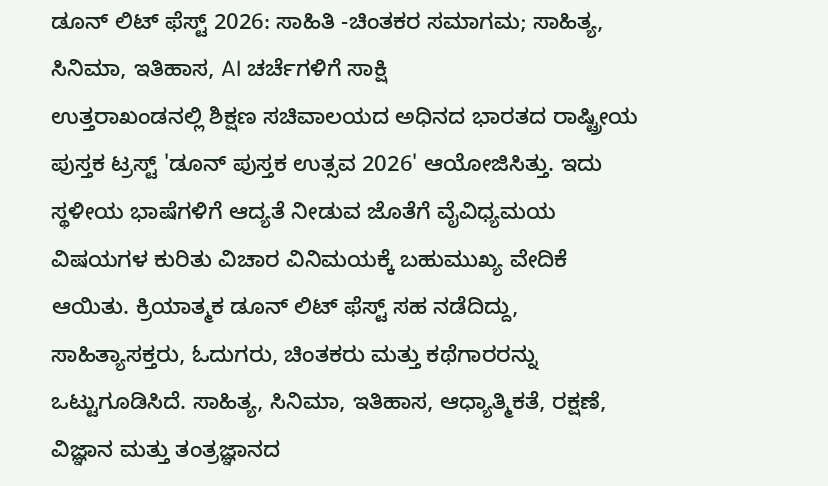ಡೂನ್ ಲಿಟ್ ಫೆಸ್ಟ್ 2026: ಸಾಹಿತಿ -ಚಿಂತಕರ ಸಮಾಗಮ; ಸಾಹಿತ್ಯ, ಸಿನಿಮಾ, ಇತಿಹಾಸ, AI ಚರ್ಚೆಗಳಿಗೆ ಸಾಕ್ಷಿ
ಉತ್ತರಾಖಂಡನಲ್ಲಿ ಶಿಕ್ಷಣ ಸಚಿವಾಲಯದ ಅಧಿನದ ಭಾರತದ ರಾಷ್ಟ್ರೀಯ ಪುಸ್ತಕ ಟ್ರಸ್ಟ್ 'ಡೂನ್ ಪುಸ್ತಕ ಉತ್ಸವ 2026' ಆಯೋಜಿಸಿತ್ತು. ಇದು ಸ್ಥಳೀಯ ಭಾಷೆಗಳಿಗೆ ಆದ್ಯತೆ ನೀಡುವ ಜೊತೆಗೆ ವೈವಿಧ್ಯಮಯ ವಿಷಯಗಳ ಕುರಿತು ವಿಚಾರ ವಿನಿಮಯಕ್ಕೆ ಬಹುಮುಖ್ಯ ವೇದಿಕೆ ಆಯಿತು. ಕ್ರಿಯಾತ್ಮಕ ಡೂನ್ ಲಿಟ್ ಫೆಸ್ಟ್ ಸಹ ನಡೆದಿದ್ದು, ಸಾಹಿತ್ಯಾಸಕ್ತರು, ಓದುಗರು, ಚಿಂತಕರು ಮತ್ತು ಕಥೆಗಾರರನ್ನು ಒಟ್ಟುಗೂಡಿಸಿದೆ. ಸಾಹಿತ್ಯ, ಸಿನಿಮಾ, ಇತಿಹಾಸ, ಆಧ್ಯಾತ್ಮಿಕತೆ, ರಕ್ಷಣೆ, ವಿಜ್ಞಾನ ಮತ್ತು ತಂತ್ರಜ್ಞಾನದ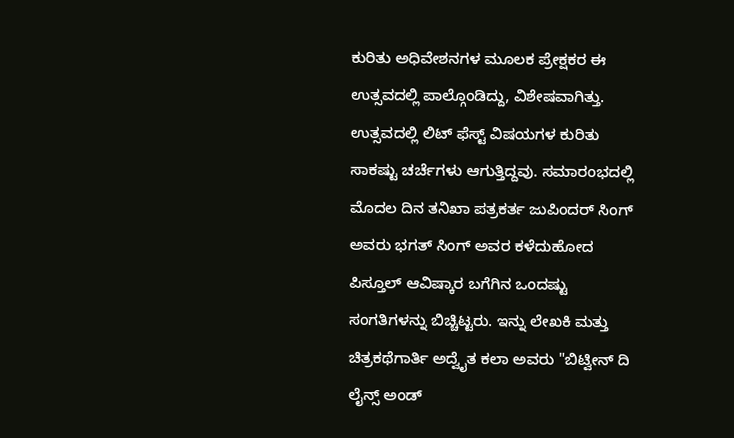ಕುರಿತು ಅಧಿವೇಶನಗಳ ಮೂಲಕ ಪ್ರೇಕ್ಷಕರ ಈ ಉತ್ಸವದಲ್ಲಿ ಪಾಲ್ಗೊಂಡಿದ್ದು, ವಿಶೇಷವಾಗಿತ್ತು.
ಉತ್ಸವದಲ್ಲಿ ಲಿಟ್ ಫೆಸ್ಟ್ ವಿಷಯಗಳ ಕುರಿತು ಸಾಕಷ್ಟು ಚರ್ಚೆಗಳು ಆಗುತ್ತಿದ್ದವು. ಸಮಾರಂಭದಲ್ಲಿ ಮೊದಲ ದಿನ ತನಿಖಾ ಪತ್ರಕರ್ತ ಜುಪಿಂದರ್ ಸಿಂಗ್ ಅವರು ಭಗತ್ ಸಿಂಗ್ ಅವರ ಕಳೆದುಹೋದ ಪಿಸ್ತೂಲ್ ಆವಿಷ್ಕಾರ ಬಗೆಗಿನ ಒಂದಷ್ಟು ಸಂಗತಿಗಳನ್ನು ಬಿಚ್ಚಿಟ್ಟರು. ಇನ್ನು ಲೇಖಕಿ ಮತ್ತು ಚಿತ್ರಕಥೆಗಾರ್ತಿ ಅದ್ವೈತ ಕಲಾ ಅವರು "ಬಿಟ್ವೀನ್ ದಿ ಲೈನ್ಸ್ ಅಂಡ್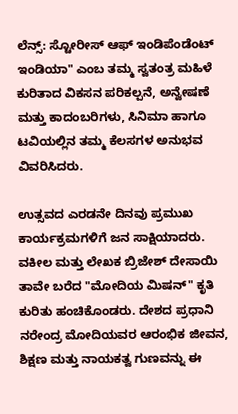ಲೆನ್ಸ್: ಸ್ಟೋರೀಸ್ ಆಫ್ ಇಂಡಿಪೆಂಡೆಂಟ್ ಇಂಡಿಯಾ" ಎಂಬ ತಮ್ಮ ಸ್ವತಂತ್ರ ಮಹಿಳೆ ಕುರಿತಾದ ವಿಕಸನ ಪರಿಕಲ್ಪನೆ, ಅನ್ವೇಷಣೆ ಮತ್ತು ಕಾದಂಬರಿಗಳು, ಸಿನಿಮಾ ಹಾಗೂ ಟವಿಯಲ್ಲಿನ ತಮ್ಮ ಕೆಲಸಗಳ ಅನುಭವ ವಿವರಿಸಿದರು.

ಉತ್ಸವದ ಎರಡನೇ ದಿನವು ಪ್ರಮುಖ ಕಾರ್ಯಕ್ರಮಗಳಿಗೆ ಜನ ಸಾಕ್ಷಿಯಾದರು. ವಕೀಲ ಮತ್ತು ಲೇಖಕ ಬ್ರಿಜೇಶ್ ದೇಸಾಯಿ ತಾವೇ ಬರೆದ "ಮೋದಿಯ ಮಿಷನ್" ಕೃತಿ ಕುರಿತು ಹಂಚಿಕೊಂಡರು. ದೇಶದ ಪ್ರಧಾನಿ ನರೇಂದ್ರ ಮೋದಿಯವರ ಆರಂಭಿಕ ಜೀವನ, ಶಿಕ್ಷಣ ಮತ್ತು ನಾಯಕತ್ವ ಗುಣವನ್ನು ಈ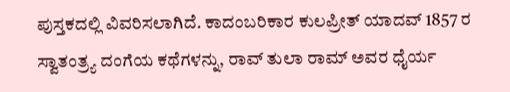ಪುಸ್ತಕದಲ್ಲಿ ವಿವರಿಸಲಾಗಿದೆ. ಕಾದಂಬರಿಕಾರ ಕುಲಪ್ರೀತ್ ಯಾದವ್ 1857 ರ ಸ್ವಾತಂತ್ರ್ಯ ದಂಗೆಯ ಕಥೆಗಳನ್ನು, ರಾವ್ ತುಲಾ ರಾಮ್ ಅವರ ಧೈರ್ಯ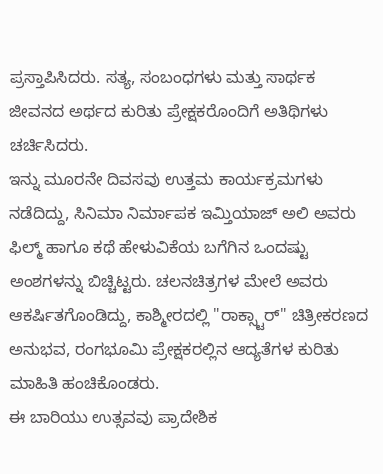ಪ್ರಸ್ತಾಪಿಸಿದರು. ಸತ್ಯ, ಸಂಬಂಧಗಳು ಮತ್ತು ಸಾರ್ಥಕ ಜೀವನದ ಅರ್ಥದ ಕುರಿತು ಪ್ರೇಕ್ಷಕರೊಂದಿಗೆ ಅತಿಥಿಗಳು ಚರ್ಚಿಸಿದರು.
ಇನ್ನು ಮೂರನೇ ದಿವಸವು ಉತ್ತಮ ಕಾರ್ಯಕ್ರಮಗಳು ನಡೆದಿದ್ದು, ಸಿನಿಮಾ ನಿರ್ಮಾಪಕ ಇಮ್ತಿಯಾಜ್ ಅಲಿ ಅವರು ಫಿಲ್ಮ್ ಹಾಗೂ ಕಥೆ ಹೇಳುವಿಕೆಯ ಬಗೆಗಿನ ಒಂದಷ್ಟು ಅಂಶಗಳನ್ನು ಬಿಚ್ಚಿಟ್ಟರು. ಚಲನಚಿತ್ರಗಳ ಮೇಲೆ ಅವರು ಆಕರ್ಷಿತಗೊಂಡಿದ್ದು, ಕಾಶ್ಮೀರದಲ್ಲಿ "ರಾಕ್ಸ್ಟಾರ್" ಚಿತ್ರೀಕರಣದ ಅನುಭವ, ರಂಗಭೂಮಿ ಪ್ರೇಕ್ಷಕರಲ್ಲಿನ ಆದ್ಯತೆಗಳ ಕುರಿತು ಮಾಹಿತಿ ಹಂಚಿಕೊಂಡರು.
ಈ ಬಾರಿಯು ಉತ್ಸವವು ಪ್ರಾದೇಶಿಕ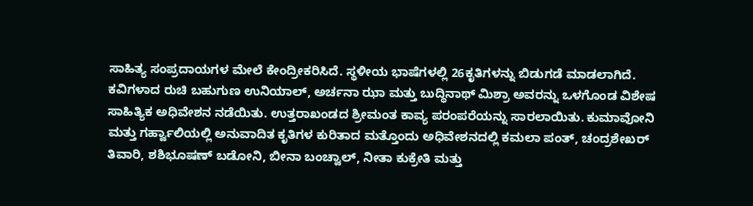ಸಾಹಿತ್ಯ ಸಂಪ್ರದಾಯಗಳ ಮೇಲೆ ಕೇಂದ್ರೀಕರಿಸಿದೆ. ಸ್ಥಳೀಯ ಭಾಷೆಗಳಲ್ಲಿ 26ಕೃತಿಗಳನ್ನು ಬಿಡುಗಡೆ ಮಾಡಲಾಗಿದೆ. ಕವಿಗಳಾದ ರುಚಿ ಬಹುಗುಣ ಉನಿಯಾಲ್, ಅರ್ಚನಾ ಝಾ ಮತ್ತು ಬುದ್ಧಿನಾಥ್ ಮಿಶ್ರಾ ಅವರನ್ನು ಒಳಗೊಂಡ ವಿಶೇಷ ಸಾಹಿತ್ಯಿಕ ಅಧಿವೇಶನ ನಡೆಯಿತು. ಉತ್ತರಾಖಂಡದ ಶ್ರೀಮಂತ ಕಾವ್ಯ ಪರಂಪರೆಯನ್ನು ಸಾರಲಾಯಿತು. ಕುಮಾವೋನಿ ಮತ್ತು ಗರ್ಹ್ವಾಲಿಯಲ್ಲಿ ಅನುವಾದಿತ ಕೃತಿಗಳ ಕುರಿತಾದ ಮತ್ತೊಂದು ಅಧಿವೇಶನದಲ್ಲಿ ಕಮಲಾ ಪಂತ್, ಚಂದ್ರಶೇಖರ್ ತಿವಾರಿ, ಶಶಿಭೂಷಣ್ ಬಡೋನಿ, ಬೀನಾ ಬಂಚ್ವಾಲ್, ನೀತಾ ಕುಕ್ರೇತಿ ಮತ್ತು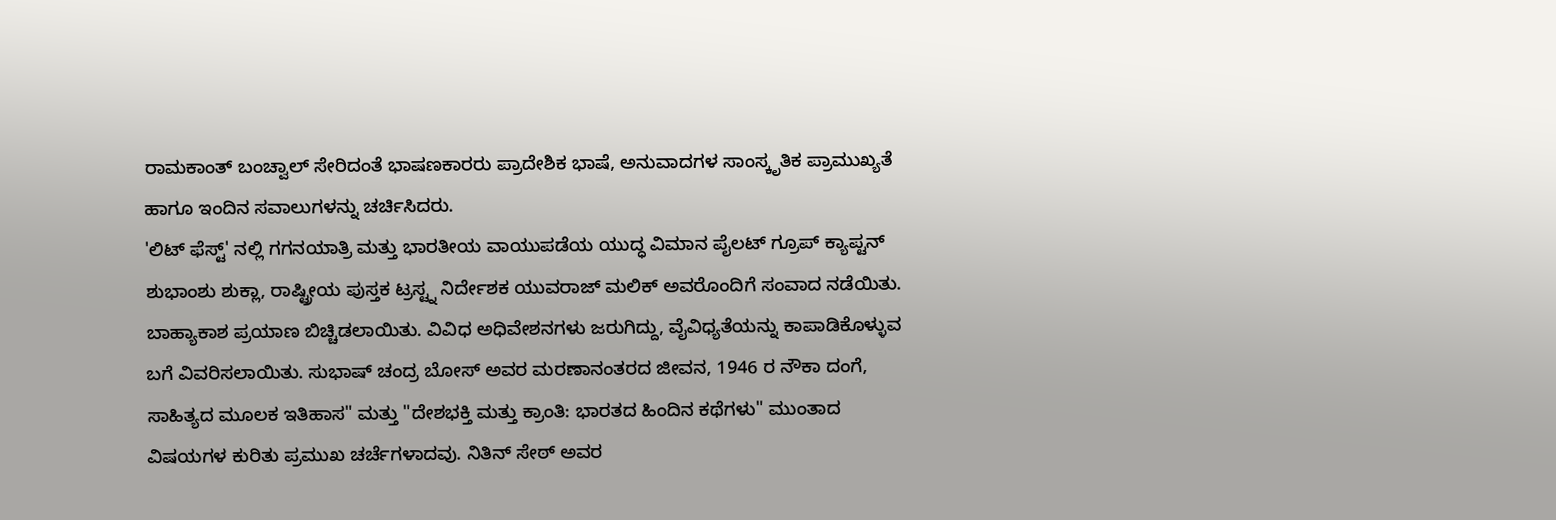ರಾಮಕಾಂತ್ ಬಂಚ್ವಾಲ್ ಸೇರಿದಂತೆ ಭಾಷಣಕಾರರು ಪ್ರಾದೇಶಿಕ ಭಾಷೆ, ಅನುವಾದಗಳ ಸಾಂಸ್ಕೃತಿಕ ಪ್ರಾಮುಖ್ಯತೆ ಹಾಗೂ ಇಂದಿನ ಸವಾಲುಗಳನ್ನು ಚರ್ಚಿಸಿದರು.
'ಲಿಟ್ ಫೆಸ್ಟ್' ನಲ್ಲಿ ಗಗನಯಾತ್ರಿ ಮತ್ತು ಭಾರತೀಯ ವಾಯುಪಡೆಯ ಯುದ್ಧ ವಿಮಾನ ಪೈಲಟ್ ಗ್ರೂಪ್ ಕ್ಯಾಪ್ಟನ್ ಶುಭಾಂಶು ಶುಕ್ಲಾ, ರಾಷ್ಟ್ರೀಯ ಪುಸ್ತಕ ಟ್ರಸ್ಟ್ನ ನಿರ್ದೇಶಕ ಯುವರಾಜ್ ಮಲಿಕ್ ಅವರೊಂದಿಗೆ ಸಂವಾದ ನಡೆಯಿತು. ಬಾಹ್ಯಾಕಾಶ ಪ್ರಯಾಣ ಬಿಚ್ಚಿಡಲಾಯಿತು. ವಿವಿಧ ಅಧಿವೇಶನಗಳು ಜರುಗಿದ್ದು, ವೈವಿಧ್ಯತೆಯನ್ನು ಕಾಪಾಡಿಕೊಳ್ಳುವ ಬಗೆ ವಿವರಿಸಲಾಯಿತು. ಸುಭಾಷ್ ಚಂದ್ರ ಬೋಸ್ ಅವರ ಮರಣಾನಂತರದ ಜೀವನ, 1946 ರ ನೌಕಾ ದಂಗೆ, ಸಾಹಿತ್ಯದ ಮೂಲಕ ಇತಿಹಾಸ" ಮತ್ತು "ದೇಶಭಕ್ತಿ ಮತ್ತು ಕ್ರಾಂತಿ: ಭಾರತದ ಹಿಂದಿನ ಕಥೆಗಳು" ಮುಂತಾದ ವಿಷಯಗಳ ಕುರಿತು ಪ್ರಮುಖ ಚರ್ಚೆಗಳಾದವು. ನಿತಿನ್ ಸೇಠ್ ಅವರ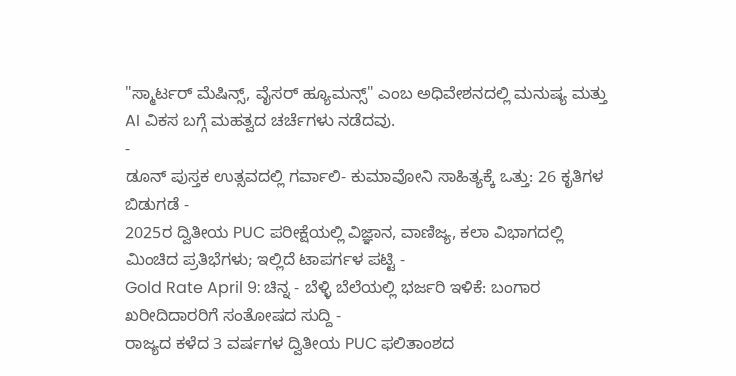"ಸ್ಮಾರ್ಟರ್ ಮೆಷಿನ್ಸ್, ವೈಸರ್ ಹ್ಯೂಮನ್ಸ್" ಎಂಬ ಅಧಿವೇಶನದಲ್ಲಿ ಮನುಷ್ಯ ಮತ್ತು AI ವಿಕಸ ಬಗ್ಗೆ ಮಹತ್ವದ ಚರ್ಚೆಗಳು ನಡೆದವು.
-
ಡೂನ್ ಪುಸ್ತಕ ಉತ್ಸವದಲ್ಲಿ ಗರ್ವಾಲಿ- ಕುಮಾವೋನಿ ಸಾಹಿತ್ಯಕ್ಕೆ ಒತ್ತು: 26 ಕೃತಿಗಳ ಬಿಡುಗಡೆ -
2025ರ ದ್ವಿತೀಯ PUC ಪರೀಕ್ಷೆಯಲ್ಲಿ ವಿಜ್ಞಾನ, ವಾಣಿಜ್ಯ, ಕಲಾ ವಿಭಾಗದಲ್ಲಿ ಮಿಂಚಿದ ಪ್ರತಿಭೆಗಳು; ಇಲ್ಲಿದೆ ಟಾಪರ್ಗಳ ಪಟ್ಟಿ -
Gold Rate April 9: ಚಿನ್ನ - ಬೆಳ್ಳಿ ಬೆಲೆಯಲ್ಲಿ ಭರ್ಜರಿ ಇಳಿಕೆ: ಬಂಗಾರ ಖರೀದಿದಾರರಿಗೆ ಸಂತೋಷದ ಸುದ್ದಿ -
ರಾಜ್ಯದ ಕಳೆದ 3 ವರ್ಷಗಳ ದ್ವಿತೀಯ PUC ಫಲಿತಾಂಶದ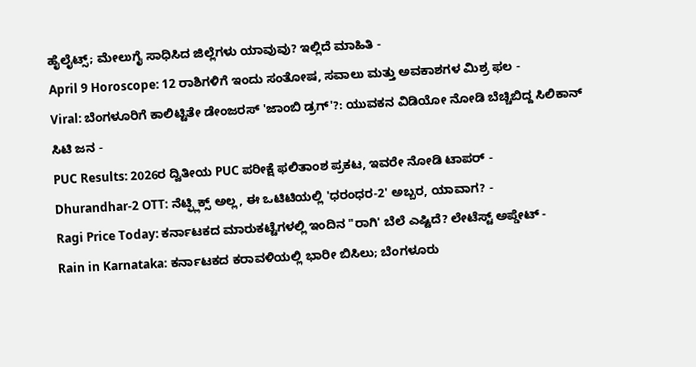ಹೈಲೈಟ್ಸ್; ಮೇಲುಗೈ ಸಾಧಿಸಿದ ಜಿಲ್ಲೆಗಳು ಯಾವುವು? ಇಲ್ಲಿದೆ ಮಾಹಿತಿ -
April 9 Horoscope: 12 ರಾಶಿಗಳಿಗೆ ಇಂದು ಸಂತೋಷ, ಸವಾಲು ಮತ್ತು ಅವಕಾಶಗಳ ಮಿಶ್ರ ಫಲ -
Viral: ಬೆಂಗಳೂರಿಗೆ ಕಾಲಿಟ್ಟಿತೇ ಡೇಂಜರಸ್ 'ಜಾಂಬಿ ಡ್ರಗ್'?: ಯುವಕನ ವಿಡಿಯೋ ನೋಡಿ ಬೆಚ್ಚಿಬಿದ್ದ ಸಿಲಿಕಾನ್ ಸಿಟಿ ಜನ -
PUC Results: 2026ರ ದ್ವಿತೀಯ PUC ಪರೀಕ್ಷೆ ಫಲಿತಾಂಶ ಪ್ರಕಟ, ಇವರೇ ನೋಡಿ ಟಾಪರ್ -
Dhurandhar-2 OTT: ನೆಟ್ಫ್ಲಿಕ್ಸ್ ಅಲ್ಲ, ಈ ಒಟಿಟಿಯಲ್ಲಿ 'ಧರಂಧರ-2' ಅಬ್ಬರ, ಯಾವಾಗ? -
Ragi Price Today: ಕರ್ನಾಟಕದ ಮಾರುಕಟ್ಟೆಗಳಲ್ಲಿ ಇಂದಿನ "ರಾಗಿ' ಬೆಲೆ ಎಷ್ಟಿದೆ? ಲೇಟೆಸ್ಟ್ ಅಪ್ಡೇಟ್ -
Rain in Karnataka: ಕರ್ನಾಟಕದ ಕರಾವಳಿಯಲ್ಲಿ ಭಾರೀ ಬಿಸಿಲು; ಬೆಂಗಳೂರು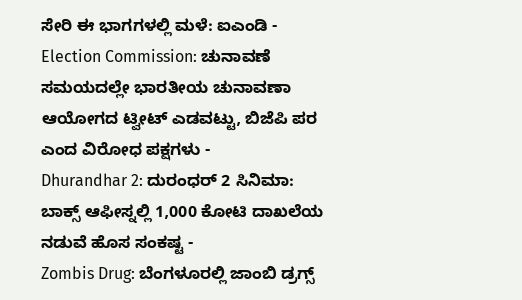ಸೇರಿ ಈ ಭಾಗಗಳಲ್ಲಿ ಮಳೆ: ಐಎಂಡಿ -
Election Commission: ಚುನಾವಣೆ ಸಮಯದಲ್ಲೇ ಭಾರತೀಯ ಚುನಾವಣಾ ಆಯೋಗದ ಟ್ವೀಟ್ ಎಡವಟ್ಟು, ಬಿಜೆಪಿ ಪರ ಎಂದ ವಿರೋಧ ಪಕ್ಷಗಳು -
Dhurandhar 2: ದುರಂಧರ್ 2 ಸಿನಿಮಾ: ಬಾಕ್ಸ್ ಆಫೀಸ್ನಲ್ಲಿ 1,000 ಕೋಟಿ ದಾಖಲೆಯ ನಡುವೆ ಹೊಸ ಸಂಕಷ್ಟ -
Zombis Drug: ಬೆಂಗಳೂರಲ್ಲಿ ಜಾಂಬಿ ಡ್ರಗ್ಸ್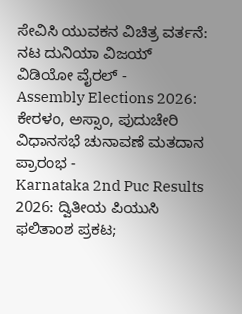ಸೇವಿಸಿ ಯುವಕನ ವಿಚಿತ್ರ ವರ್ತನೆ: ನಟ ದುನಿಯಾ ವಿಜಯ್ ವಿಡಿಯೋ ವೈರಲ್ -
Assembly Elections 2026: ಕೇರಳಂ, ಅಸ್ಸಾಂ, ಪುದುಚೇರಿ ವಿಧಾನಸಭೆ ಚುನಾವಣೆ ಮತದಾನ ಪ್ರಾರಂಭ -
Karnataka 2nd Puc Results 2026: ದ್ವಿತೀಯ ಪಿಯುಸಿ ಫಲಿತಾಂಶ ಪ್ರಕಟ;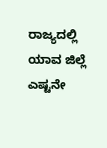ರಾಜ್ಯದಲ್ಲಿ ಯಾವ ಜಿಲ್ಲೆ ಎಷ್ಟನೇ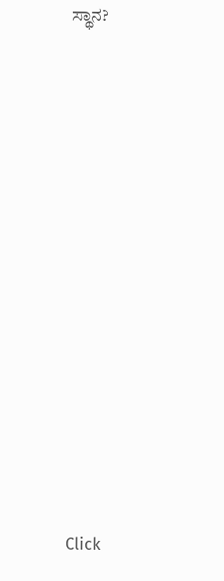ಸ್ಥಾನ?













Click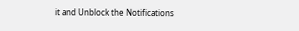it and Unblock the Notifications